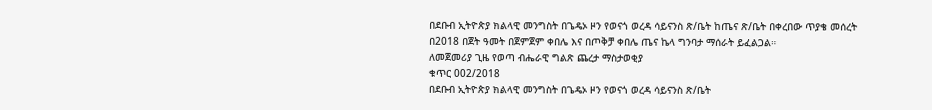በደቡብ ኢትዮጵያ ክልላዊ መንግስት በጌዴኦ ዞን የወናጎ ወረዳ ሳይናንስ ጽ/ቤት ከጤና ጽ/ቤት በቀረበው ጥያቄ መሰረት በ2018 በጀት ዓመት በጀምጀም ቀበሌ እና በጦቅቻ ቀበሌ ጤና ኬላ ግንባታ ማሰራት ይፈልጋል።
ለመጀመሪያ ጊዜ የወጣ ብሔራዊ ግልጽ ጨረታ ማስታወቂያ
ቁጥር 002/2018
በደቡብ ኢትዮጵያ ክልላዊ መንግስት በጌዴኦ ዞን የወናጎ ወረዳ ሳይናንስ ጽ/ቤት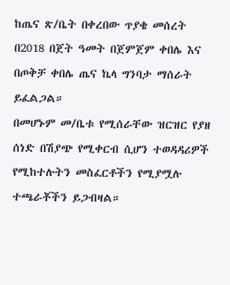ከጤና ጽ/ቤት በቀረበው ጥያቄ መሰረት በ2018 በጀት ዓመት በጀምጀም ቀበሌ እና በጦቅቻ ቀበሌ ጤና ኬላ ግንባታ ማሰራት ይፈልጋል።
በመሆኑም መ/ቤቱ የሚሰራቸው ዝርዝር የያዘ ሰነድ በሽያጭ የሚቀርብ ሲሆን ተወዳዳሪዎች የሚከተሉትን መስፈርቶችን የሚያሟሉ ተጫራቾችን ይጋብዛል።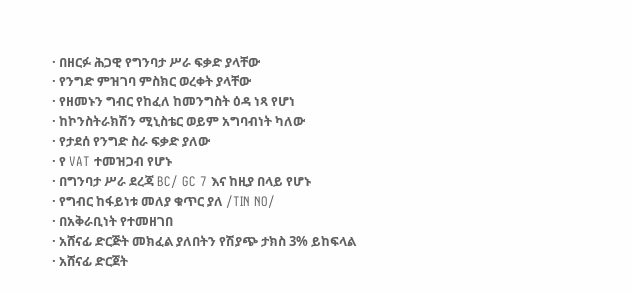· በዘርፉ ሕጋዊ የግንባታ ሥራ ፍቃድ ያላቸው
· የንግድ ምዝገባ ምስክር ወረቀት ያላቸው
· የዘመኑን ግብር የከፈለ ከመንግስት ዕዳ ነጻ የሆነ
· ከኮንስትራክሽን ሚኒስቴር ወይም አግባብነት ካለው
· የታደሰ የንግድ ስራ ፍቃድ ያለው
· የ VAT ተመዝጋብ የሆኑ
· በግንባታ ሥራ ደረጃ BC/ GC 7 እና ከዚያ በላይ የሆኑ
· የግብር ከፋይነቱ መለያ ቁጥር ያለ /TIN NO/
· በአቅራቢነት የተመዘገበ
· አሸናፊ ድርጅት መክፈል ያለበትን የሽያጭ ታክስ 3% ይከፍላል
· አሸናፊ ድርጀት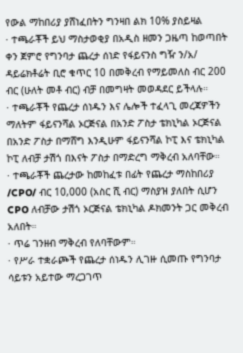የውል ማከበሪያ ያሸነፈበትን ግንዛበ ልክ 10% ያስይዛል
· ተጫራቾች ይህ ማስታወቂያ በአዲስ ዘመን ጋዜጣ ከወጣበት ቀን ጀምሮ የግንባታ ጨረታ ሰነድ የፋይናንስ ግዥ ን/አ/ ዳይሬክቶሬት ቢሮ ቁጥር 10 በመቅረብ የማይመለስ ብር 200 ብር (ሁለት መቶ ብር) ብቻ በመግዛት መወዳደር ይችላሉ።
· ተጫራቾች የጨረታ ሰነዱን እና ሌሎች ተፈላጊ መረጃዎችን ማለትም ፋይናንሻል ኦርጅናል በአንድ ፖስታ ቴክኒካል ኦርጅናል በአንድ ፖስታ በማሸግ እንዲሁም ፋይናንሻል ኮፒ እና ቴክኒካል ኮፒ ለብቻ ታሽጎ በእናት ፖስታ በማድረግ ማቅረብ አለባቸው።
· ተጫራቾች ጨረታው ከመከፈቱ በፊት የጨረታ ማስከበሪያ /CPO/ ብር 10,000 (አስር ሺ ብር) ማስያዝ ያለበት ሲሆን CPO ለብቻው ታሽጎ ኦርጅናል ቴክኒካል ዶክመንት ጋር መቅረብ አለበት።
· ጥሬ ገንዘብ ማቅረብ የለባቸውም።
· የሥራ ተቋራጮች የጨረታ ሰነዱን ሊገዙ ሲመጡ የግንባታ ሳይቱን አይተው ማረጋገጥ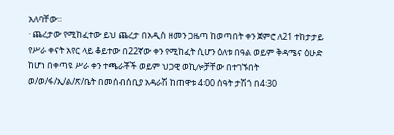አለባቸው።
· ጨረታው የሚከፈተው ይህ ጨረታ በአዲስ ዘመን ጋዜጣ ከወጣበት ቀን ጀምሮ ለ21 ተከታታይ የሥራ ቀናት አየር ላይ ቆይተው በ22ኛው ቀን የሚከፈት ሲሆን ዕለቱ በዓል ወይም ቅዳሜና ዕሁድ ከሆነ በቀጣዩ ሥራ ቀን ተጫራቾች ወይም ህጋዊ ወኪሎቻቸው በተገኙበት ወ/ወ/ፋ/ኢ/ል/ጽ/ቤት በመሰብሰቢያ አዳራሽ ከጠዋቱ 4፡00 ሰዓት ታሽጎ በ4፡30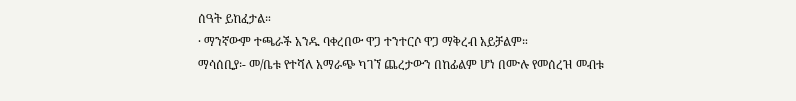ሰዓት ይከፈታል።
· ማንኛውም ተጫራች አንዱ ባቀረበው ዋጋ ተንተርሶ ዋጋ ማቅረብ አይቻልም።
ማሳሰቢያ፡- መ/ቤቱ የተሻለ አማራጭ ካገኘ ጨረታውን በከፊልም ሆነ በሙሉ የመሰረዝ መብቱ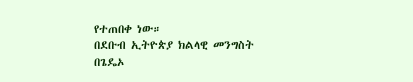የተጠበቀ ነው።
በደቡብ ኢትዮጵያ ክልላዊ መንግስት በጌዴኦ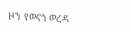ዞን የወናጎ ወረዳ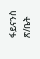ፋይናንስ
ጽ/ቤት